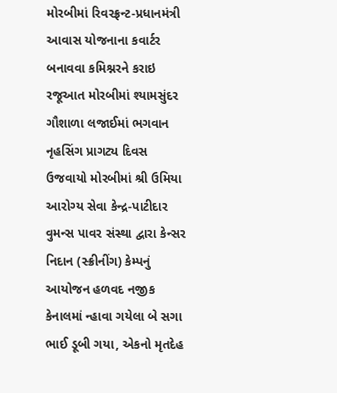મોરબીમાં રિવરફ્રન્ટ-પ્રધાનમંત્રી આવાસ યોજનાના કવાર્ટર બનાવવા કમિશ્નરને કરાઇ રજૂઆત મોરબીમાં શ્યામસુંદર ગૌશાળા લજાઈમાં ભગવાન નૃહસિંગ પ્રાગટ્ય દિવસ ઉજવાયો મોરબીમાં શ્રી ઉમિયા આરોગ્ય સેવા કેન્દ્ર-પાટીદાર વુમન્સ પાવર સંસ્થા દ્વારા કેન્સર નિદાન (સ્ક્રીનીંગ) કેમ્પનું આયોજન હળવદ નજીક કેનાલમાં ન્હાવા ગયેલા બે સગા ભાઈ ડૂબી ગયા, એકનો મૃતદેહ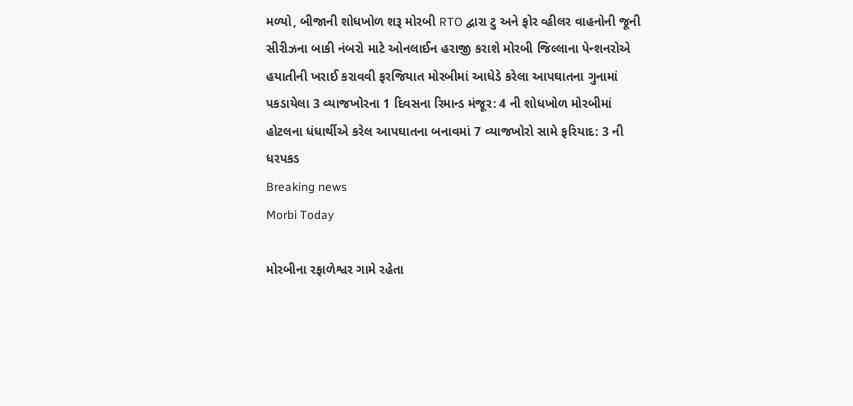મળ્યો, બીજાની શોધખોળ શરૂ મોરબી RTO દ્વારા ટુ અને ફોર વ્હીલર વાહનોની જૂની સીરીઝના બાકી નંબરો માટે ઓનલાઈન હરાજી કરાશે મોરબી જિલ્લાના પેન્શનરોએ હયાતીની ખરાઈ કરાવવી ફરજિયાત મોરબીમાં આધેડે કરેલા આપઘાતના ગુનામાં પકડાયેલા 3 વ્યાજખોરના 1 દિવસના રિમાન્ડ મંજૂર: 4 ની શોધખોળ મોરબીમાં હોટલના ધંધાર્થીએ કરેલ આપઘાતના બનાવમાં 7 વ્યાજખોરો સામે ફરિયાદ: 3 ની ધરપકડ
Breaking news
Morbi Today

મોરબીના રફાળેશ્વર ગામે રહેતા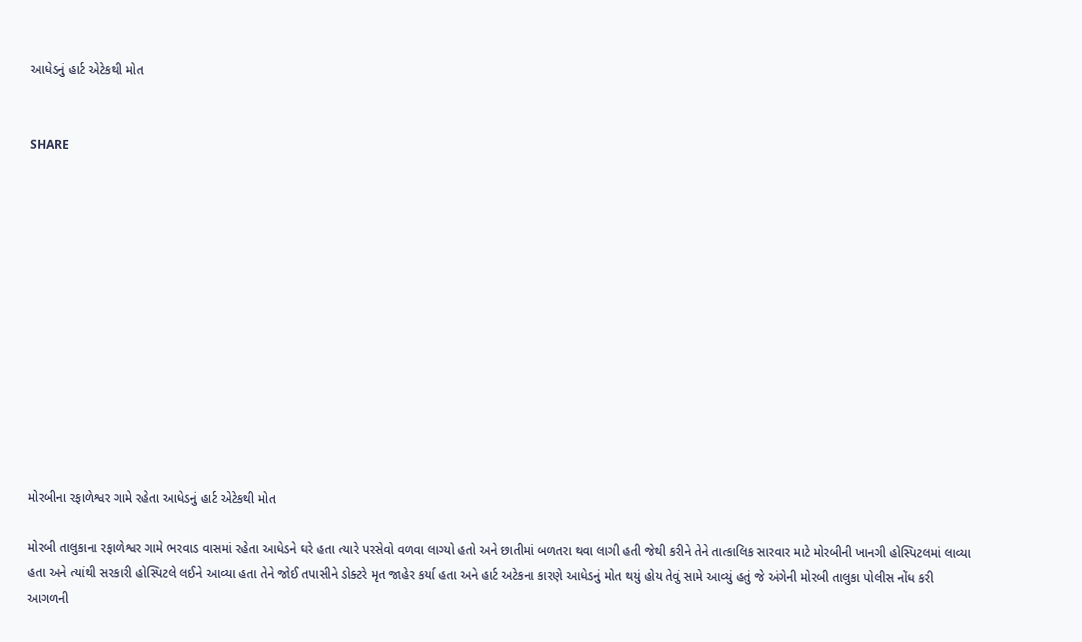આધેડનું હાર્ટ એટેકથી મોત


SHARE













મોરબીના રફાળેશ્વર ગામે રહેતા આધેડનું હાર્ટ એટેકથી મોત

મોરબી તાલુકાના રફાળેશ્વર ગામે ભરવાડ વાસમાં રહેતા આધેડને ઘરે હતા ત્યારે પરસેવો વળવા લાગ્યો હતો અને છાતીમાં બળતરા થવા લાગી હતી જેથી કરીને તેને તાત્કાલિક સારવાર માટે મોરબીની ખાનગી હોસ્પિટલમાં લાવ્યા હતા અને ત્યાંથી સરકારી હોસ્પિટલે લઈને આવ્યા હતા તેને જોઈ તપાસીને ડોક્ટરે મૃત જાહેર કર્યા હતા અને હાર્ટ અટેકના કારણે આધેડનું મોત થયું હોય તેવું સામે આવ્યું હતું જે અંગેની મોરબી તાલુકા પોલીસ નોંધ કરી આગળની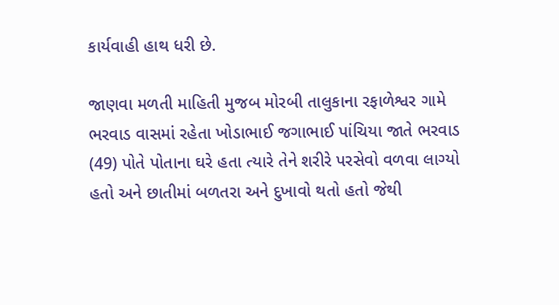કાર્યવાહી હાથ ધરી છે.

જાણવા મળતી માહિતી મુજબ મોરબી તાલુકાના રફાળેશ્વર ગામે ભરવાડ વાસમાં રહેતા ખોડાભાઈ જગાભાઈ પાંચિયા જાતે ભરવાડ (49) પોતે પોતાના ઘરે હતા ત્યારે તેને શરીરે પરસેવો વળવા લાગ્યો હતો અને છાતીમાં બળતરા અને દુખાવો થતો હતો જેથી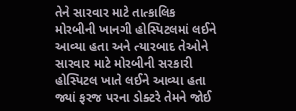તેને સારવાર માટે તાત્કાલિક મોરબીની ખાનગી હોસ્પિટલમાં લઈને આવ્યા હતા અને ત્યારબાદ તેઓને સારવાર માટે મોરબીની સરકારી હોસ્પિટલ ખાતે લઈને આવ્યા હતા જ્યાં ફરજ પરના ડોક્ટરે તેમને જોઈ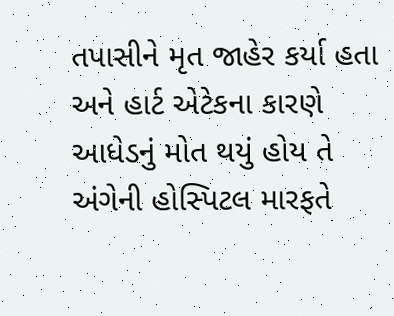તપાસીને મૃત જાહેર કર્યા હતા અને હાર્ટ એટેકના કારણે આધેડનું મોત થયું હોય તે અંગેની હોસ્પિટલ મારફતે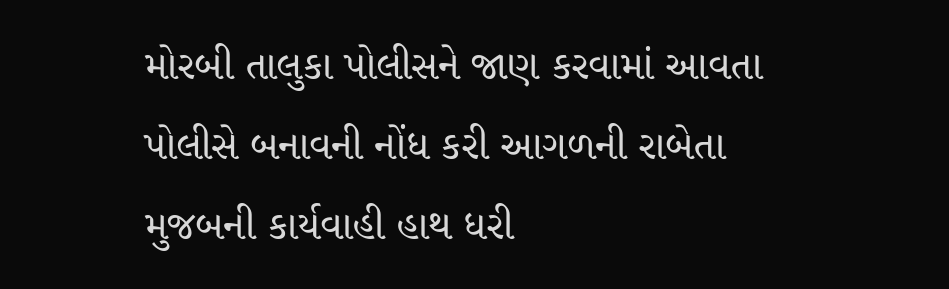મોરબી તાલુકા પોલીસને જાણ કરવામાં આવતા પોલીસે બનાવની નોંધ કરી આગળની રાબેતા મુજબની કાર્યવાહી હાથ ધરી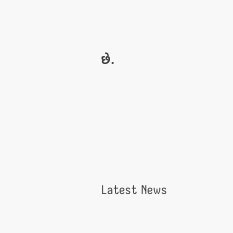છે.






Latest News